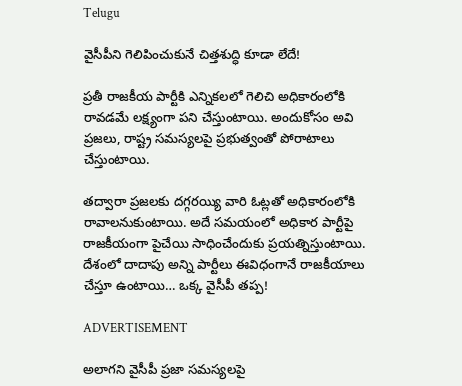Telugu

వైసీపీని గెలిపించుకునే చిత్తశుద్ధి కూడా లేదే!

ప్రతీ రాజకీయ పార్టీకి ఎన్నికలలో గెలిచి అధికారంలోకి రావడమే లక్ష్యంగా పని చేస్తుంటాయి. అందుకోసం అవి ప్రజలు, రాష్ట్ర సమస్యలపై ప్రభుత్వంతో పోరాటాలు చేస్తుంటాయి.

తద్వారా ప్రజలకు దగ్గరయ్యి వారి ఓట్లతో అధికారంలోకి రావాలనుకుంటాయి. అదే సమయంలో అధికార పార్టీపై రాజకీయంగా పైచేయి సాధించేందుకు ప్రయత్నిస్తుంటాయి. దేశంలో దాదాపు అన్ని పార్టీలు ఈవిధంగానే రాజకీయాలు చేస్తూ ఉంటాయి… ఒక్క వైసీపీ తప్ప!

ADVERTISEMENT

అలాగని వైసీపీ ప్రజా సమస్యలపై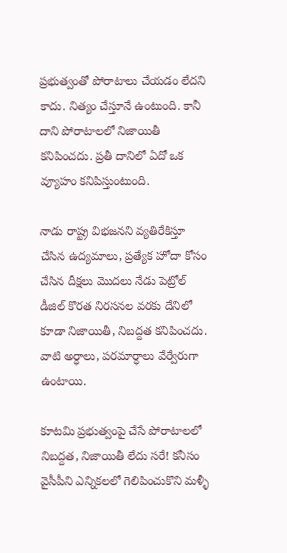ప్రభుత్వంతో పోరాటాలు చేయడం లేదని కాదు. నిత్యం చేస్తూనే ఉంటుంది. కానీ దాని పోరాటాలలో నిజాయితీ కనిపించదు. ప్రతీ దానిలో ఏదో ఒక వ్యూహం కనిపిస్తుంటుంది.

నాడు రాష్ట్ర విభజనని వ్యతిరేకిస్తూ చేసిన ఉద్యమాలు, ప్రత్యేక హోదా కోసం చేసిన దీక్షలు మొదలు నేడు పెట్రోల్ డీజిల్ కొరత నిరసనల వరకు దేనిలో కూడా నిజాయితీ, నిబద్దత కనిపించదు. వాటి అర్ధాలు, పరమార్ధాలు వేర్వేరుగా ఉంటాయి.

కూటమి ప్రభుత్వంపై చేసే పోరాటాలలో నిబద్దత, నిజాయితీ లేదు సరే! కనీసం వైసీపీని ఎన్నికలలో గెలిపించుకొని మళ్ళీ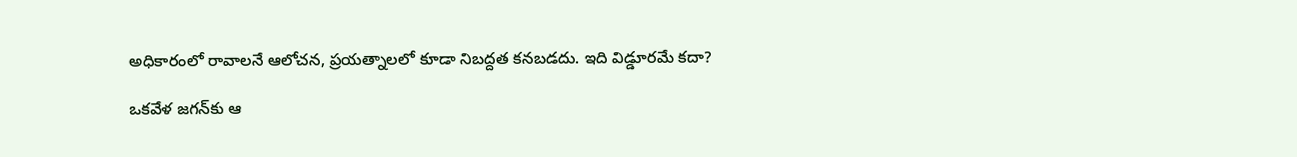అధికారంలో రావాలనే ఆలోచన, ప్రయత్నాలలో కూడా నిబద్దత కనబడదు. ఇది విడ్డూరమే కదా?

ఒకవేళ జగన్‌కు ఆ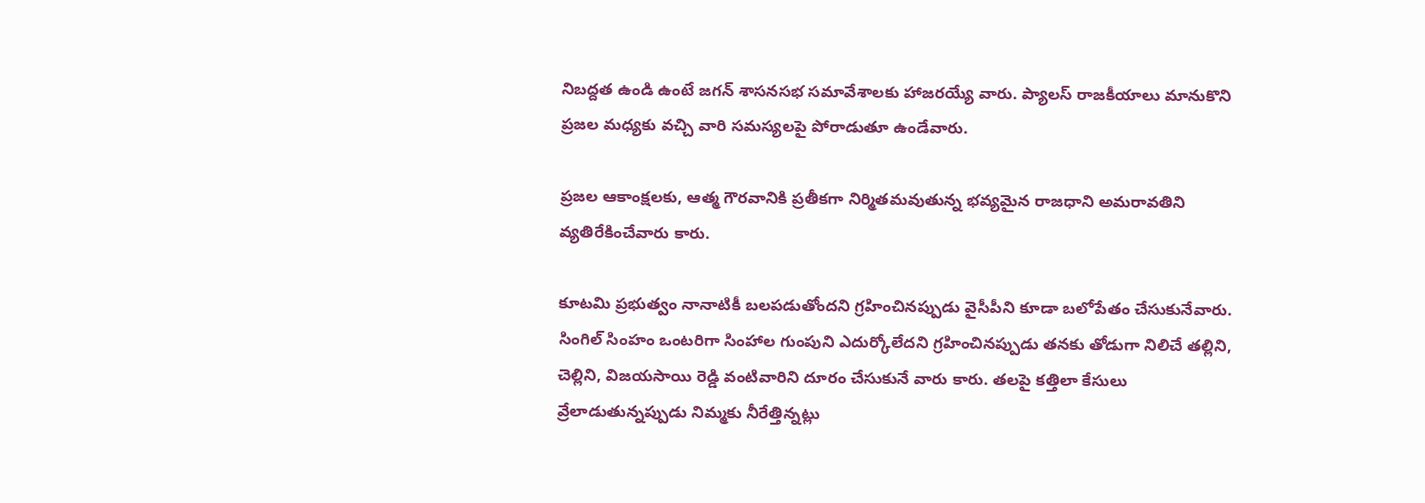నిబద్దత ఉండి ఉంటే జగన్‌ శాసనసభ సమావేశాలకు హాజరయ్యే వారు. ప్యాలస్‌ రాజకీయాలు మానుకొని ప్రజల మధ్యకు వచ్చి వారి సమస్యలపై పోరాడుతూ ఉండేవారు.

ప్రజల ఆకాంక్షలకు, ఆత్మ గౌరవానికి ప్రతీకగా నిర్మితమవుతున్న భవ్యమైన రాజధాని అమరావతిని వ్యతిరేకించేవారు కారు.

కూటమి ప్రభుత్వం నానాటికీ బలపడుతోందని గ్రహించినప్పుడు వైసీపీని కూడా బలోపేతం చేసుకునేవారు. సింగిల్ సింహం ఒంటరిగా సింహాల గుంపుని ఎదుర్కోలేదని గ్రహించినప్పుడు తనకు తోడుగా నిలిచే తల్లిని, చెల్లిని, విజయసాయి రెడ్డి వంటివారిని దూరం చేసుకునే వారు కారు. తలపై కత్తిలా కేసులు వ్రేలాడుతున్నప్పుడు నిమ్మకు నీరేత్తిన్నట్లు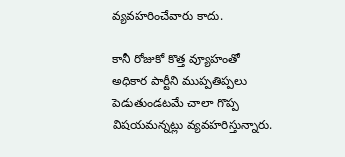వ్యవహరించేవారు కాదు.

కానీ రోజుకో కొత్త వ్యూహంతో అధికార పార్టీని ముప్పతిప్పలు పెడుతుండటమే చాలా గొప్ప విషయమన్నట్లు వ్యవహరిస్తున్నారు.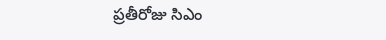ప్రతీరోజు సిఎం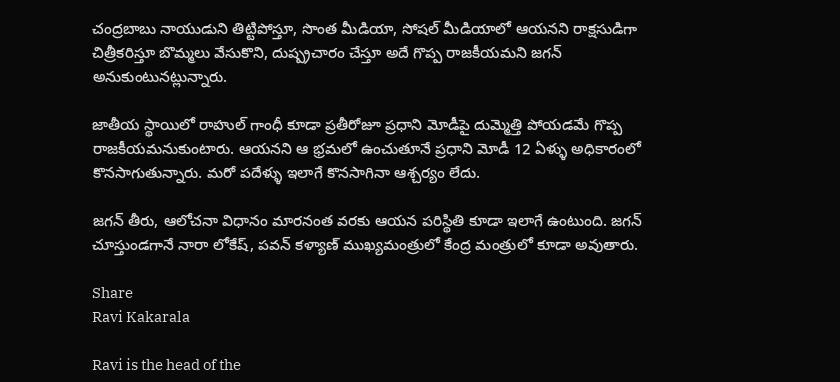చంద్రబాబు నాయుడుని తిట్టిపోస్తూ, సొంత మీడియా, సోషల్ మీడియాలో ఆయనని రాక్షసుడిగా చిత్రీకరిస్తూ బొమ్మలు వేసుకొని, దుష్ప్రచారం చేస్తూ అదే గొప్ప రాజకీయమని జగన్‌ అనుకుంటునట్లున్నారు.

జాతీయ స్థాయిలో రాహుల్ గాంధీ కూడా ప్రతీరోజూ ప్రధాని మోడీపై దుమ్మెత్తి పోయడమే గొప్ప రాజకీయమనుకుంటారు. ఆయనని ఆ భ్రమలో ఉంచుతూనే ప్రధాని మోడీ 12 ఏళ్ళు అధికారంలో కొనసాగుతున్నారు. మరో పదేళ్ళు ఇలాగే కొనసాగినా ఆశ్చర్యం లేదు.

జగన్‌ తీరు, ఆలోచనా విధానం మారనంత వరకు ఆయన పరిస్థితి కూడా ఇలాగే ఉంటుంది. జగన్‌ చూస్తుండగానే నారా లోకేష్‌, పవన్ కళ్యాణ్‌ ముఖ్యమంత్రులో కేంద్ర మంత్రులో కూడా అవుతారు.

Share
Ravi Kakarala

Ravi is the head of the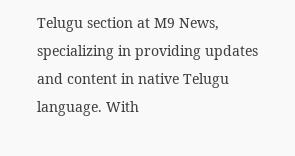Telugu section at M9 News, specializing in providing updates and content in native Telugu language. With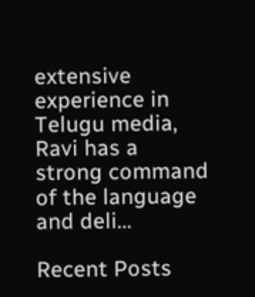extensive experience in Telugu media, Ravi has a strong command of the language and deli…

Recent Posts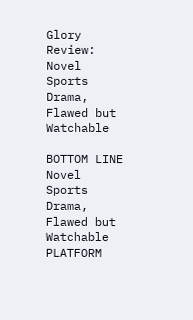Glory Review: Novel Sports Drama, Flawed but Watchable

BOTTOM LINE Novel Sports Drama, Flawed but Watchable PLATFORM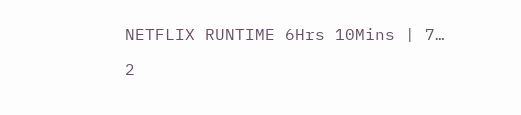NETFLIX RUNTIME 6Hrs 10Mins | 7…

2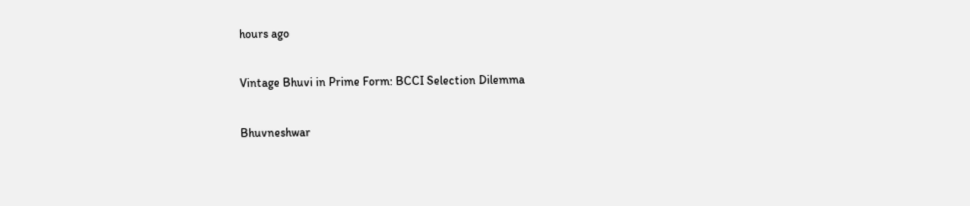hours ago

Vintage Bhuvi in Prime Form: BCCI Selection Dilemma

Bhuvneshwar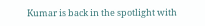Kumar is back in the spotlight with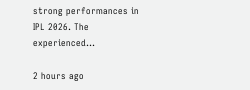strong performances in IPL 2026. The experienced…

2 hours ago